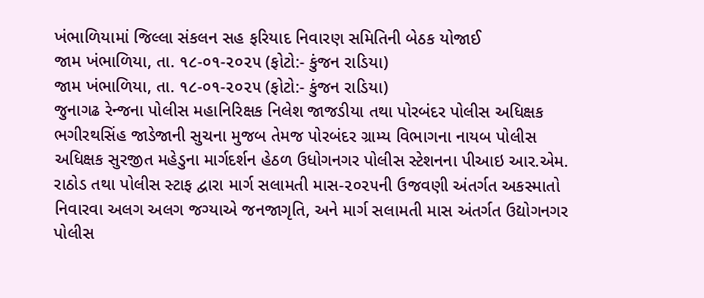ખંભાળિયામાં જિલ્લા સંકલન સહ ફરિયાદ નિવારણ સમિતિની બેઠક યોજાઈ
જામ ખંભાળિયા, તા. ૧૮-૦૧-૨૦૨૫ (ફોટો:- કુંજન રાડિયા)
જામ ખંભાળિયા, તા. ૧૮-૦૧-૨૦૨૫ (ફોટો:- કુંજન રાડિયા)
જુનાગઢ રેન્જના પોલીસ મહાનિરિક્ષક નિલેશ જાજડીયા તથા પોરબંદર પોલીસ અધિક્ષક ભગીરથસિંહ જાડેજાની સુચના મુજબ તેમજ પોરબંદર ગ્રામ્ય વિભાગના નાયબ પોલીસ અધિક્ષક સુરજીત મહેડુના માર્ગદર્શન હેઠળ ઉધોગનગર પોલીસ સ્ટેશનના પીઆઇ આર.એમ. રાઠોડ તથા પોલીસ સ્ટાફ દ્વારા માર્ગ સલામતી માસ-૨૦૨૫ની ઉજવણી અંતર્ગત અકસ્માતો નિવારવા અલગ અલગ જગ્યાએ જનજાગૃતિ, અને માર્ગ સલામતી માસ અંતર્ગત ઉદ્યોગનગર પોલીસ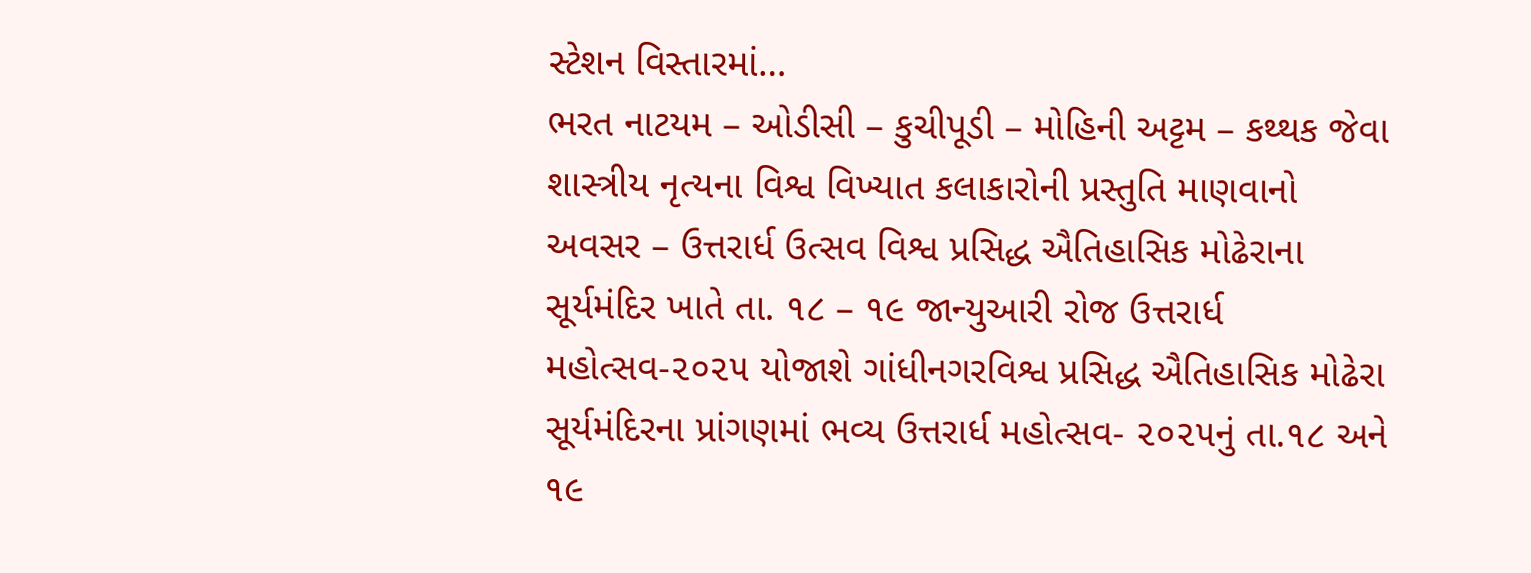સ્ટેશન વિસ્તારમાં…
ભરત નાટયમ – ઓડીસી – કુચીપૂડી – મોહિની અટ્ટમ – કથ્થક જેવા શાસ્ત્રીય નૃત્યના વિશ્વ વિખ્યાત કલાકારોની પ્રસ્તુતિ માણવાનો અવસર – ઉત્તરાર્ધ ઉત્સવ વિશ્વ પ્રસિદ્ધ ઐતિહાસિક મોઢેરાના સૂર્યમંદિર ખાતે તા. ૧૮ – ૧૯ જાન્યુઆરી રોજ ઉત્તરાર્ધ મહોત્સવ-૨૦૨૫ યોજાશે ગાંધીનગરવિશ્વ પ્રસિદ્ધ ઐતિહાસિક મોઢેરા સૂર્યમંદિરના પ્રાંગણમાં ભવ્ય ઉત્તરાર્ધ મહોત્સવ- ૨૦૨૫નું તા.૧૮ અને ૧૯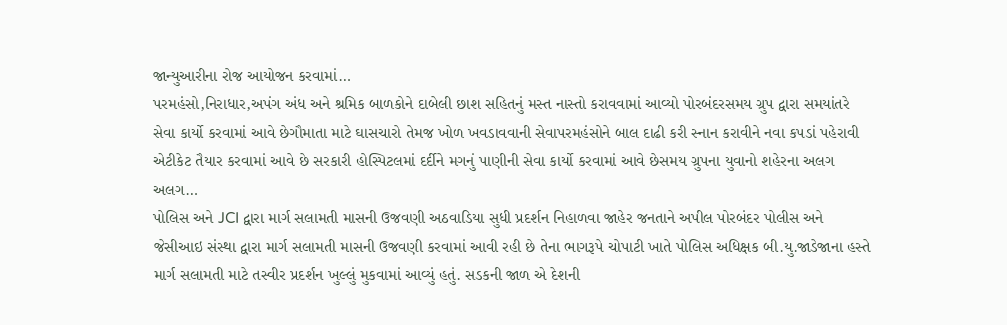જાન્યુઆરીના રોજ આયોજન કરવામાં…
પરમહંસો,નિરાધાર,અપંગ અંધ અને શ્રમિક બાળકોને દાબેલી છાશ સહિતનું મસ્ત નાસ્તો કરાવવામાં આવ્યો પોરબંદરસમય ગ્રુપ દ્વારા સમયાંતરે સેવા કાર્યો કરવામાં આવે છેગૌમાતા માટે ઘાસચારો તેમજ ખોળ ખવડાવવાની સેવાપરમહંસોને બાલ દાઢી કરી સ્નાન કરાવીને નવા કપડાં પહેરાવી એટીકેટ તૈયાર કરવામાં આવે છે સરકારી હોસ્પિટલમાં દર્દીને મગનું પાણીની સેવા કાર્યો કરવામાં આવે છેસમય ગ્રુપના યુવાનો શહેરના અલગ અલગ…
પોલિસ અને JCI દ્વારા માર્ગ સલામતી માસની ઉજવણી અઠવાડિયા સુધી પ્રદર્શન નિહાળવા જાહેર જનતાને અપીલ પોરબંદર પોલીસ અને જેસીઆઇ સંસ્થા દ્વારા માર્ગ સલામતી માસની ઉજવણી કરવામાં આવી રહી છે તેના ભાગરૂપે ચોપાટી ખાતે પોલિસ અધિક્ષક બી.યુ.જાડેજાના હસ્તે માર્ગ સલામતી માટે તસ્વીર પ્રદર્શન ખુલ્લું મુકવામાં આવ્યું હતું. સડકની જાળ એ દેશની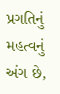પ્રગતિનું મહત્વનું અંગ છે,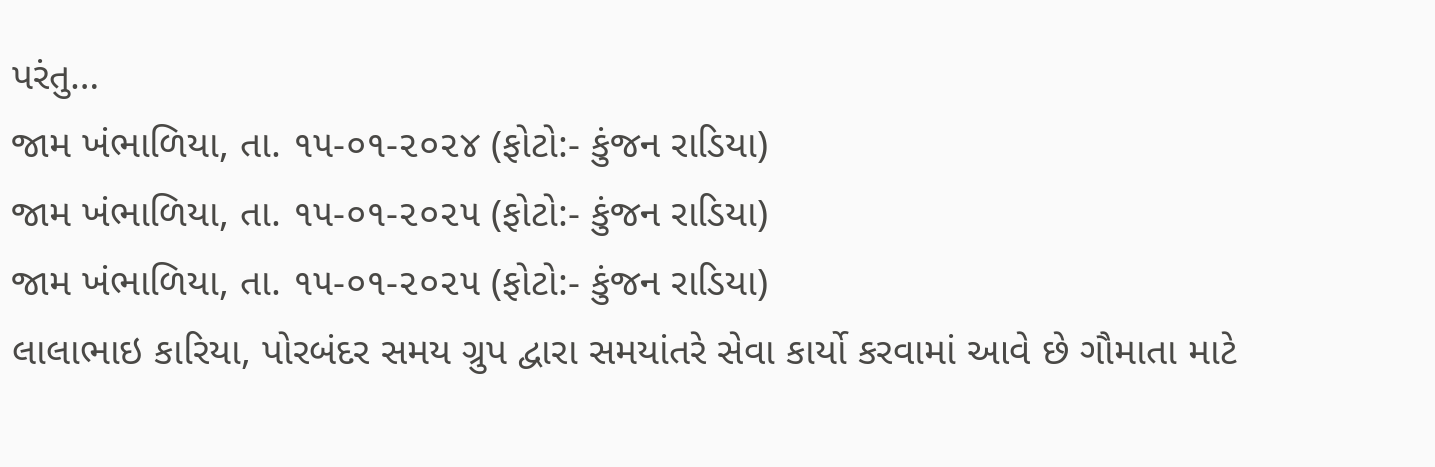પરંતુ…
જામ ખંભાળિયા, તા. ૧૫-૦૧-૨૦૨૪ (ફોટો:- કુંજન રાડિયા)
જામ ખંભાળિયા, તા. ૧૫-૦૧-૨૦૨૫ (ફોટો:- કુંજન રાડિયા)
જામ ખંભાળિયા, તા. ૧૫-૦૧-૨૦૨૫ (ફોટો:- કુંજન રાડિયા)
લાલાભાઇ કારિયા, પોરબંદર સમય ગ્રુપ દ્વારા સમયાંતરે સેવા કાર્યો કરવામાં આવે છે ગૌમાતા માટે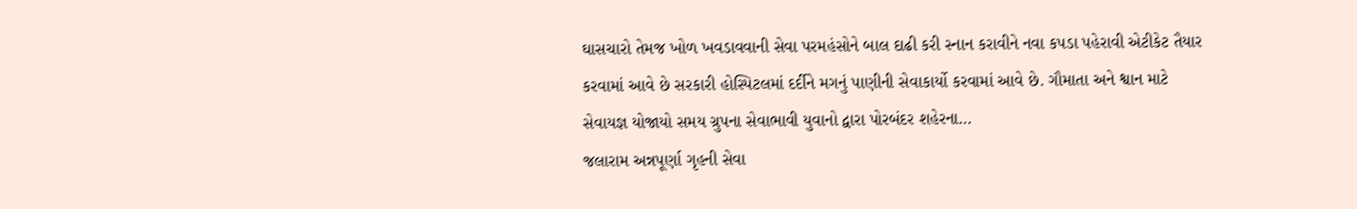ઘાસચારો તેમજ ખોળ ખવડાવવાની સેવા પરમહંસોને બાલ દાઢી કરી સ્નાન કરાવીને નવા કપડા પહેરાવી એટીકેટ તૈયાર કરવામાં આવે છે સરકારી હોસ્પિટલમાં દર્દીને મગનું પાણીની સેવાકાર્યો કરવામાં આવે છે. ગૌમાતા અને શ્વાન માટે સેવાયજ્ઞ યોજાયો સમય ગ્રુપના સેવાભાવી યુવાનો દ્વારા પોરબંદર શહેરના…
જલારામ અન્નપૂર્ણા ગૃહની સેવા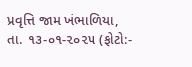પ્રવૃત્તિ જામ ખંભાળિયા, તા. ૧૩-૦૧-૨૦૨૫ (ફોટો:-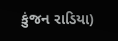કુંજન રાડિયા)